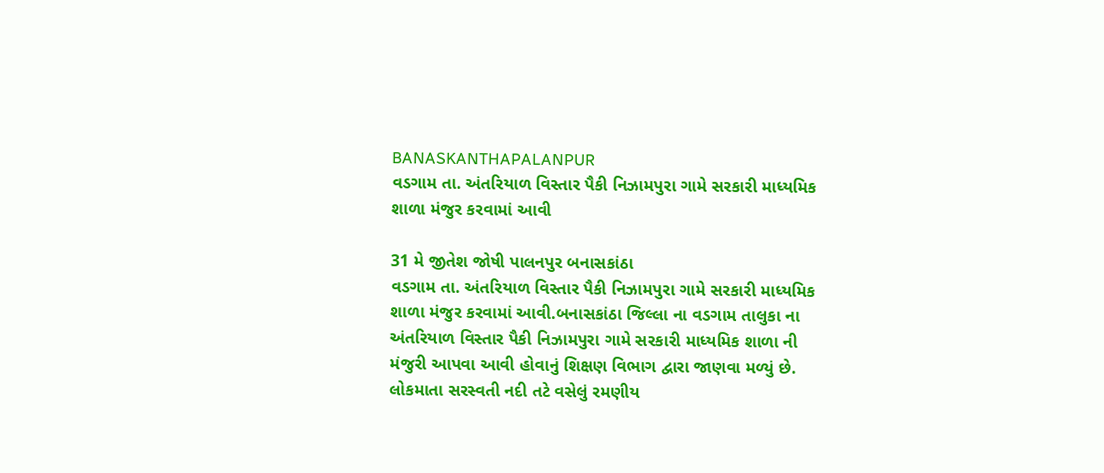BANASKANTHAPALANPUR
વડગામ તા. અંતરિયાળ વિસ્તાર પૈકી નિઝામપુરા ગામે સરકારી માધ્યમિક શાળા મંજુર કરવામાં આવી

31 મે જીતેશ જોષી પાલનપુર બનાસકાંઠા
વડગામ તા. અંતરિયાળ વિસ્તાર પૈકી નિઝામપુરા ગામે સરકારી માધ્યમિક શાળા મંજુર કરવામાં આવી.બનાસકાંઠા જિલ્લા ના વડગામ તાલુકા ના અંતરિયાળ વિસ્તાર પૈકી નિઝામપુરા ગામે સરકારી માધ્યમિક શાળા ની મંજુરી આપવા આવી હોવાનું શિક્ષણ વિભાગ દ્વારા જાણવા મળ્યું છે. લોકમાતા સરસ્વતી નદી તટે વસેલું રમણીય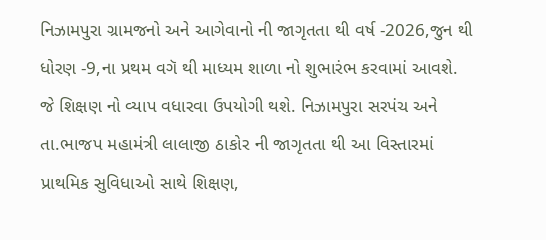નિઝામપુરા ગ્રામજનો અને આગેવાનો ની જાગૃતતા થી વર્ષ -2026,જુન થી ધોરણ -9,ના પ્રથમ વગૅ થી માધ્યમ શાળા નો શુભારંભ કરવામાં આવશે. જે શિક્ષણ નો વ્યાપ વધારવા ઉપયોગી થશે. નિઝામપુરા સરપંચ અને તા.ભાજપ મહામંત્રી લાલાજી ઠાકોર ની જાગૃતતા થી આ વિસ્તારમાં પ્રાથમિક સુવિધાઓ સાથે શિક્ષણ,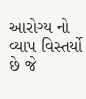આરોગ્ય નો વ્યાપ વિસ્તર્યો છે જે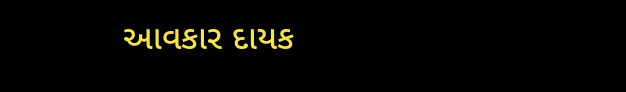આવકાર દાયક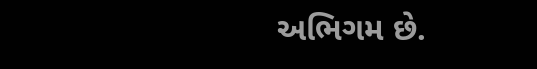અભિગમ છે.